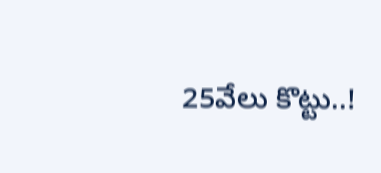25వేలు కొట్టు..!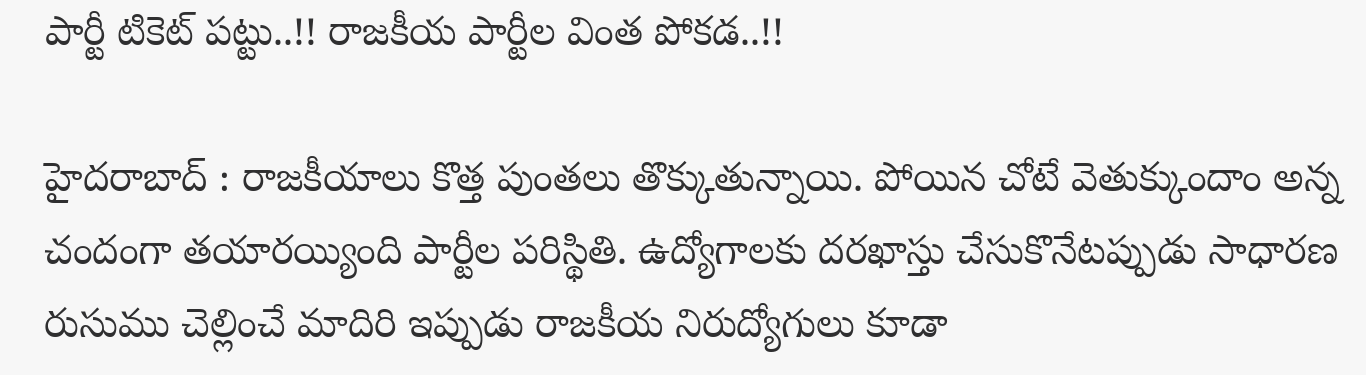పార్టీ టికెట్ ప‌ట్టు..!! రాజ‌కీయ పార్టీల వింత పోక‌డ‌..!!

హైద‌రాబాద్ : రాజ‌కీయాలు కొత్త పుంత‌లు తొక్కుతున్నాయి. పోయిన చోటే వెతుక్కుందాం అన్న చందంగా త‌యార‌య్యింది పార్టీల ప‌రిస్థితి. ఉద్యోగాలకు దరఖాస్తు చేసుకొనేటప్పుడు సాధార‌ణ రుసుము చెల్లించే మాదిరి ఇప్పుడు రాజకీయ నిరుద్యోగులు కూడా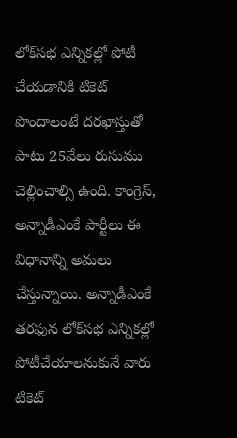లోక్‌సభ ఎన్నికల్లో పోటీ చేయడానికి టికెట్ పొందాలంటే దరఖాస్తుతో పాటు 25వేలు రుసుము చెల్లించాల్సి ఉంది. కాంగ్రెస్‌, అన్నాడీఎంకే పార్టీలు ఈ విధానాన్ని అమలు చేస్తున్నాయి. అన్నాడీఎంకే తరఫున లోక్‌సభ ఎన్నికల్లో పోటీచేయాలనుకునే వారు టికెట్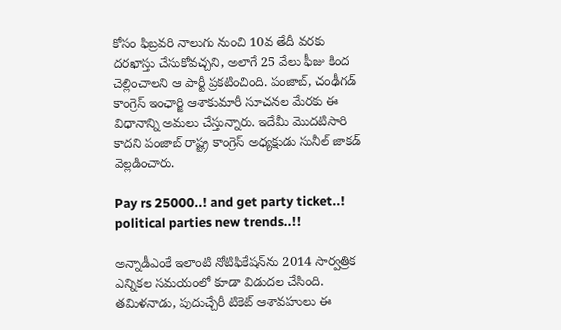కోసం ఫిబ్రవరి నాలుగు నుంచి 10వ తేదీ వరకు దరఖాస్తు చేసుకోవచ్చని, అలాగే 25 వేలు ఫీజు కింద చెల్లించాలని ఆ పార్టీ ప్రకటించింది. పంజాబ్, చంఢీగడ్‌ కాంగ్రెస్‌ ఇంఛార్జి ఆశాకుమారీ సూచనల మేరకు ఈ విధానాన్ని అమలు చేస్తున్నారు. ఇదేమీ మొదటిసారి కాదని పంజాబ్ రాష్ట్ర కాంగ్రెస్‌ అధ్యక్షుడు సునీల్ జాకడ్‌ వెల్లడించారు.

Pay rs 25000..! and get party ticket..! political parties new trends..!!

అన్నాడీఎంకే ఇలాంటి నోటిఫికేషన్‌ను 2014 సార్వత్రిక ఎన్నికల సమయంలో కూడా విడుదల చేసింది. తమిళనాడు, పుదుచ్చేరీ టికెట్ ఆశావహులు ఈ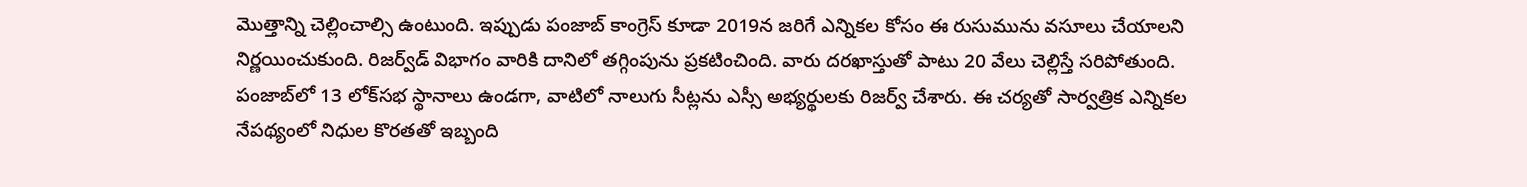మొత్తాన్ని చెల్లించాల్సి ఉంటుంది. ఇప్పుడు పంజాబ్ కాంగ్రెస్‌ కూడా 2019న జరిగే ఎన్నికల కోసం ఈ రుసుమును వసూలు చేయాలని నిర్ణయించుకుంది. రిజర్వ్‌డ్‌ విభాగం వారికి దానిలో తగ్గింపును ప్రకటించింది. వారు దరఖాస్తుతో పాటు 20 వేలు చెల్లిస్తే సరిపోతుంది. పంజాబ్‌లో 13 లోక్‌సభ స్థానాలు ఉండగా, వాటిలో నాలుగు సీట్లను ఎస్సీ అభ్యర్థులకు రిజర్వ్‌ చేశారు. ఈ చర్యతో సార్వత్రిక ఎన్నికల నేపథ్యంలో నిధుల కొరతతో ఇబ్బంది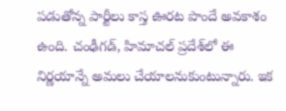పడుతోన్న పార్టీలు కాస్త ఊరట పొందే అవకాశం ఉంది. చంఢీగడ్‌, హిమాచల్ ప్రదేశ్‌లో ఈ నిర్ణయాన్నే అమలు చేయాలనుకుంటున్నారు. ఇక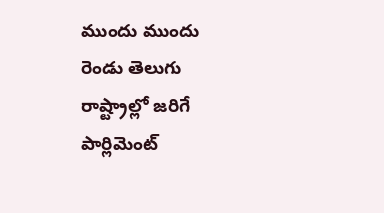ముందు ముందు రెండు తెలుగు రాష్ట్రాల్లో జ‌రిగే పార్లిమెంట్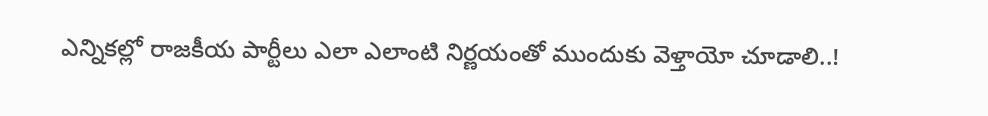ఎన్నిక‌ల్లో రాజ‌కీయ పార్టీలు ఎలా ఎలాంటి నిర్ణ‌యంతో ముందుకు వెళ్తాయో చూడాలి..!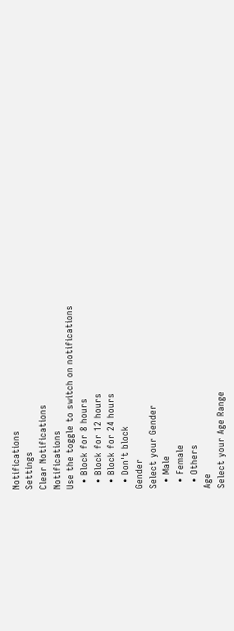Notifications
Settings
Clear Notifications
Notifications
Use the toggle to switch on notifications
  • Block for 8 hours
  • Block for 12 hours
  • Block for 24 hours
  • Don't block
Gender
Select your Gender
  • Male
  • Female
  • Others
Age
Select your Age Range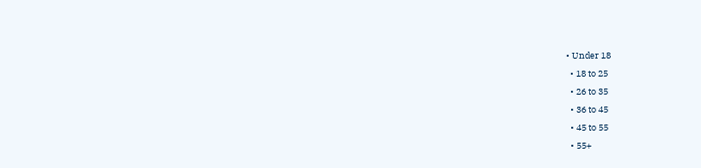• Under 18
  • 18 to 25
  • 26 to 35
  • 36 to 45
  • 45 to 55
  • 55+